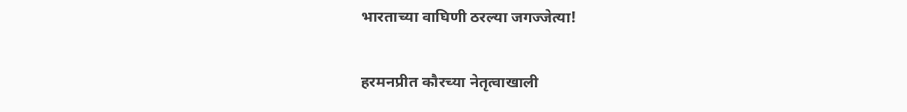भारताच्या वाघिणी ठरल्या जगज्जेत्या!

हरमनप्रीत कौरच्या नेतृत्वाखाली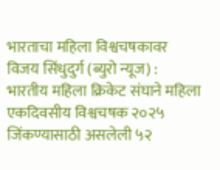भारताचा महिला विश्वचषकावर विजय सिंधुदुर्ग (ब्युरो न्यूज) : भारतीय महिला क्रिकेट संघाने महिला एकदिवसीय विश्वचषक २०२५ जिंकण्यासाठी असलेली ५२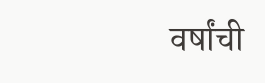वर्षांची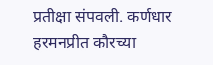प्रतीक्षा संपवली. कर्णधार हरमनप्रीत कौरच्या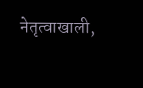नेतृत्वाखाली,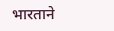भारताने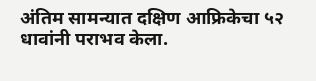अंतिम सामन्यात दक्षिण आफ्रिकेचा ५२ धावांनी पराभव केला.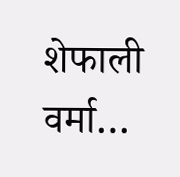शेफाली वर्मा…